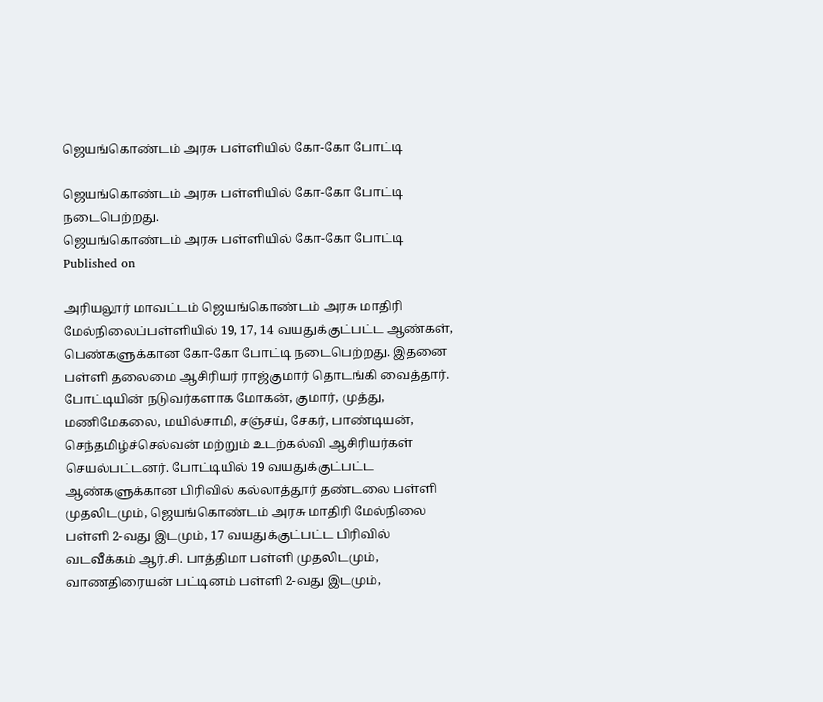ஜெயங்கொண்டம் அரசு பள்ளியில் கோ-கோ போட்டி

ஜெயங்கொண்டம் அரசு பள்ளியில் கோ-கோ போட்டி நடைபெற்றது.
ஜெயங்கொண்டம் அரசு பள்ளியில் கோ-கோ போட்டி
Published on

அரியலூர் மாவட்டம் ஜெயங்கொண்டம் அரசு மாதிரி மேல்நிலைப்பள்ளியில் 19, 17, 14 வயதுக்குட்பட்ட ஆண்கள், பெண்களுக்கான கோ-கோ போட்டி நடைபெற்றது. இதனை பள்ளி தலைமை ஆசிரியர் ராஜ்குமார் தொடங்கி வைத்தார். போட்டியின் நடுவர்களாக மோகன், குமார், முத்து, மணிமேகலை, மயில்சாமி, சஞ்சய், சேகர், பாண்டியன், செந்தமிழ்ச்செல்வன் மற்றும் உடற்கல்வி ஆசிரியர்கள் செயல்பட்டனர். போட்டியில் 19 வயதுக்குட்பட்ட ஆண்களுக்கான பிரிவில் கல்லாத்தூர் தண்டலை பள்ளி முதலிடமும், ஜெயங்கொண்டம் அரசு மாதிரி மேல்நிலை பள்ளி 2-வது இடமும், 17 வயதுக்குட்பட்ட பிரிவில் வடவீக்கம் ஆர்.சி. பாத்திமா பள்ளி முதலிடமும், வாணதிரையன் பட்டினம் பள்ளி 2-வது இடமும்,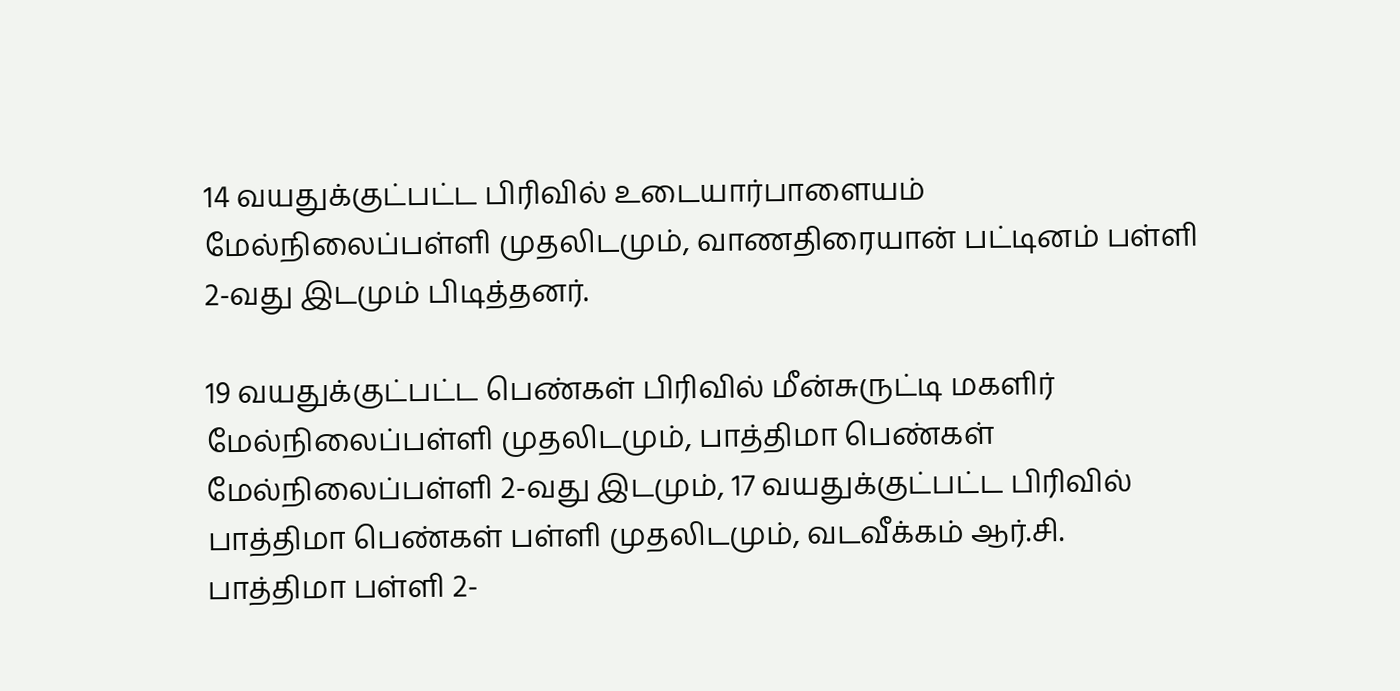14 வயதுக்குட்பட்ட பிரிவில் உடையார்பாளையம் மேல்நிலைப்பள்ளி முதலிடமும், வாணதிரையான் பட்டினம் பள்ளி 2-வது இடமும் பிடித்தனர்.

19 வயதுக்குட்பட்ட பெண்கள் பிரிவில் மீன்சுருட்டி மகளிர் மேல்நிலைப்பள்ளி முதலிடமும், பாத்திமா பெண்கள் மேல்நிலைப்பள்ளி 2-வது இடமும், 17 வயதுக்குட்பட்ட பிரிவில் பாத்திமா பெண்கள் பள்ளி முதலிடமும், வடவீக்கம் ஆர்.சி. பாத்திமா பள்ளி 2-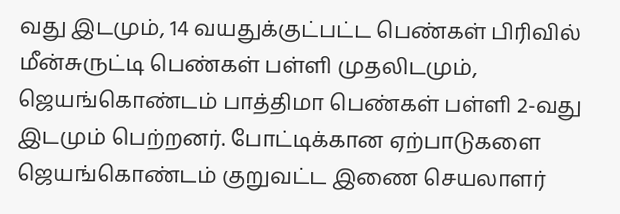வது இடமும், 14 வயதுக்குட்பட்ட பெண்கள் பிரிவில் மீன்சுருட்டி பெண்கள் பள்ளி முதலிடமும், ஜெயங்கொண்டம் பாத்திமா பெண்கள் பள்ளி 2-வது இடமும் பெற்றனர். போட்டிக்கான ஏற்பாடுகளை ஜெயங்கொண்டம் குறுவட்ட இணை செயலாளர்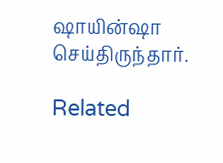ஷாயின்ஷா செய்திருந்தார்.

Related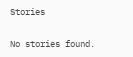Stories

No stories found.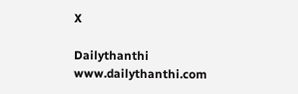X

Dailythanthi
www.dailythanthi.com